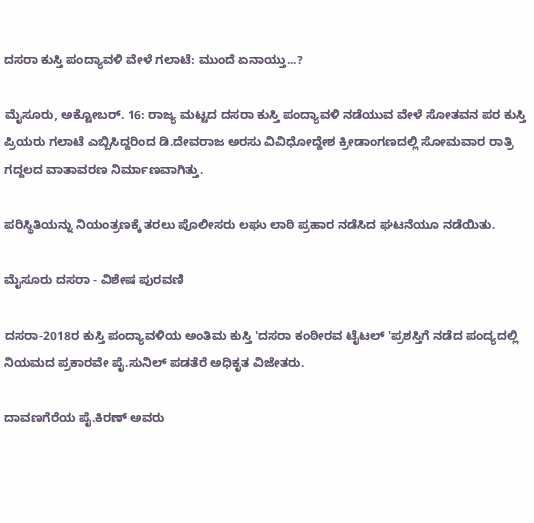ದಸರಾ ಕುಸ್ತಿ ಪಂದ್ಯಾವಳಿ ವೇಳೆ ಗಲಾಟೆ: ಮುಂದೆ ಏನಾಯ್ತು...?

ಮೈಸೂರು, ಅಕ್ಟೋಬರ್. 16: ರಾಜ್ಯ ಮಟ್ಟದ ದಸರಾ ಕುಸ್ತಿ ಪಂದ್ಯಾವಳಿ ನಡೆಯುವ ವೇಳೆ ಸೋತವನ ಪರ ಕುಸ್ತಿ ಪ್ರಿಯರು ಗಲಾಟೆ ಎಬ್ಬಿಸಿದ್ದರಿಂದ ಡಿ.ದೇವರಾಜ ಅರಸು ವಿವಿಧೋದ್ದೇಶ ಕ್ರೀಡಾಂಗಣದಲ್ಲಿ ಸೋಮವಾರ ರಾತ್ರಿ ಗದ್ದಲದ ವಾತಾವರಣ ನಿರ್ಮಾಣವಾಗಿತ್ತು.

ಪರಿಸ್ಥಿತಿಯನ್ನು ನಿಯಂತ್ರಣಕ್ಕೆ ತರಲು ಪೊಲೀಸರು ಲಘು ಲಾಠಿ ಪ್ರಹಾರ ನಡೆಸಿದ ಘಟನೆಯೂ ನಡೆಯಿತು.

ಮೈಸೂರು ದಸರಾ - ವಿಶೇಷ ಪುರವಣಿ

ದಸರಾ-2018ರ ಕುಸ್ತಿ ಪಂದ್ಯಾವಳಿಯ ಅಂತಿಮ ಕುಸ್ತಿ 'ದಸರಾ ಕಂಠೀರವ ಟೈಟಲ್ 'ಪ್ರಶಸ್ತಿಗೆ ನಡೆದ ಪಂದ್ಯದಲ್ಲಿ ನಿಯಮದ ಪ್ರಕಾರವೇ ಪೈ.ಸುನಿಲ್ ಪಡತೆರೆ ಅಧಿಕೃತ ವಿಜೇತರು.

ದಾವಣಗೆರೆಯ ಪೈ.ಕಿರಣ್ ಅವರು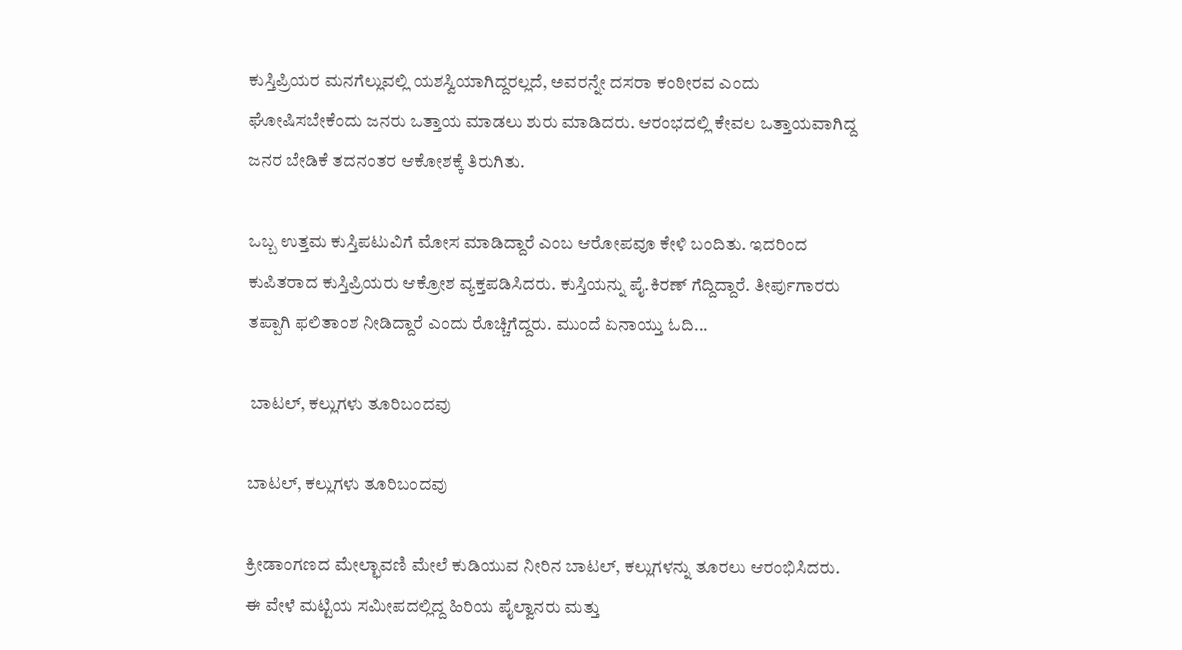ಕುಸ್ತಿಪ್ರಿಯರ ಮನಗೆಲ್ಲುವಲ್ಲಿ ಯಶಸ್ವಿಯಾಗಿದ್ದರಲ್ಲದೆ, ಅವರನ್ನೇ ದಸರಾ ಕಂಠೀರವ ಎಂದು ಘೋಷಿಸಬೇಕೆಂದು ಜನರು ಒತ್ತಾಯ ಮಾಡಲು ಶುರು ಮಾಡಿದರು. ಆರಂಭದಲ್ಲಿ ಕೇವಲ ಒತ್ತಾಯವಾಗಿದ್ದ ಜನರ ಬೇಡಿಕೆ ತದನಂತರ ಆಕೋಶಕ್ಕೆ ತಿರುಗಿತು.

ಒಬ್ಬ ಉತ್ತಮ ಕುಸ್ತಿಪಟುವಿಗೆ ಮೋಸ ಮಾಡಿದ್ದಾರೆ ಎಂಬ ಆರೋಪವೂ ಕೇಳಿ ಬಂದಿತು. ಇದರಿಂದ ಕುಪಿತರಾದ ಕುಸ್ತಿಪ್ರಿಯರು ಆಕ್ರೋಶ ವ್ಯಕ್ತಪಡಿಸಿದರು. ಕುಸ್ತಿಯನ್ನು ಪೈ.ಕಿರಣ್ ಗೆದ್ದಿದ್ದಾರೆ. ತೀರ್ಪುಗಾರರು ತಪ್ಪಾಗಿ ಫಲಿತಾಂಶ ನೀಡಿದ್ದಾರೆ ಎಂದು ರೊಚ್ಚಿಗೆದ್ದರು. ಮುಂದೆ ಏನಾಯ್ತು ಓದಿ...

 ಬಾಟಲ್, ಕಲ್ಲುಗಳು ತೂರಿಬಂದವು

ಬಾಟಲ್, ಕಲ್ಲುಗಳು ತೂರಿಬಂದವು

ಕ್ರೀಡಾಂಗಣದ ಮೇಲ್ಛಾವಣಿ ಮೇಲೆ ಕುಡಿಯುವ ನೀರಿನ ಬಾಟಲ್, ಕಲ್ಲುಗಳನ್ನು ತೂರಲು ಆರಂಭಿಸಿದರು. ಈ ವೇಳೆ ಮಟ್ಟಿಯ ಸಮೀಪದಲ್ಲಿದ್ದ ಹಿರಿಯ ಪೈಲ್ವಾನರು ಮತ್ತು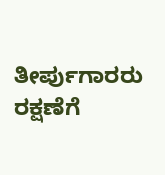ತೀರ್ಪುಗಾರರು ರಕ್ಷಣೆಗೆ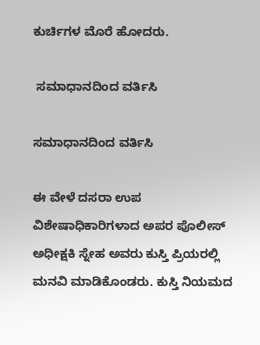ಕುರ್ಚಿಗಳ ಮೊರೆ ಹೋದರು.

 ಸಮಾಧಾನದಿಂದ ವರ್ತಿಸಿ

ಸಮಾಧಾನದಿಂದ ವರ್ತಿಸಿ

ಈ ವೇಳೆ ದಸರಾ ಉಪ ವಿಶೇಷಾಧಿಕಾರಿಗಳಾದ ಅಪರ ಪೊಲೀಸ್ ಅಧೀಕ್ಷಕಿ ಸ್ನೇಹ ಅವರು ಕುಸ್ತಿ ಪ್ರಿಯರಲ್ಲಿ ಮನವಿ ಮಾಡಿಕೊಂಡರು. ಕುಸ್ತಿ ನಿಯಮದ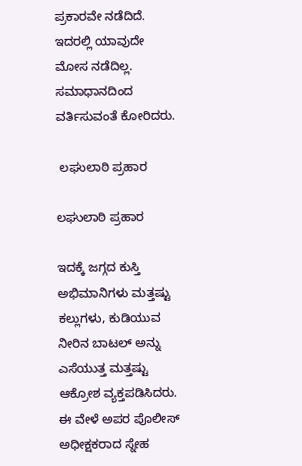ಪ್ರಕಾರವೇ ನಡೆದಿದೆ. ಇದರಲ್ಲಿ ಯಾವುದೇ ಮೋಸ ನಡೆದಿಲ್ಲ. ಸಮಾಧಾನದಿಂದ ವರ್ತಿಸುವಂತೆ ಕೋರಿದರು.

 ಲಘುಲಾಠಿ ಪ್ರಹಾರ

ಲಘುಲಾಠಿ ಪ್ರಹಾರ

ಇದಕ್ಕೆ ಜಗ್ಗದ ಕುಸ್ತಿ ಅಭಿಮಾನಿಗಳು ಮತ್ತಷ್ಟು ಕಲ್ಲುಗಳು, ಕುಡಿಯುವ ನೀರಿನ ಬಾಟಲ್ ಅನ್ನು ಎಸೆಯುತ್ತ ಮತ್ತಷ್ಟು ಆಕ್ರೋಶ ವ್ಯಕ್ತಪಡಿಸಿದರು. ಈ ವೇಳೆ ಅಪರ ಪೊಲೀಸ್ ಅಧೀಕ್ಷಕರಾದ ಸ್ನೇಹ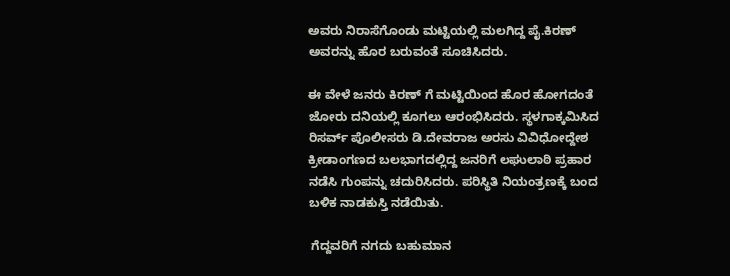ಅವರು ನಿರಾಸೆಗೊಂಡು ಮಟ್ಟಿಯಲ್ಲಿ ಮಲಗಿದ್ದ ಪೈ.ಕಿರಣ್ ಅವರನ್ನು ಹೊರ ಬರುವಂತೆ ಸೂಚಿಸಿದರು.

ಈ ವೇಳೆ ಜನರು ಕಿರಣ್ ಗೆ ಮಟ್ಟಿಯಿಂದ ಹೊರ ಹೋಗದಂತೆ ಜೋರು ದನಿಯಲ್ಲಿ ಕೂಗಲು ಆರಂಭಿಸಿದರು. ಸ್ಥಳಗಾಕ್ಕಮಿಸಿದ ರಿಸರ್ವ್ ಪೊಲೀಸರು ಡಿ.ದೇವರಾಜ ಅರಸು ವಿವಿಧೋದ್ದೇಶ ಕ್ರೀಡಾಂಗಣದ ಬಲಭಾಗದಲ್ಲಿದ್ದ ಜನರಿಗೆ ಲಘುಲಾಠಿ ಪ್ರಹಾರ ನಡೆಸಿ ಗುಂಪನ್ನು ಚದುರಿಸಿದರು. ಪರಿಸ್ಥಿತಿ ನಿಯಂತ್ರಣಕ್ಕೆ ಬಂದ ಬಳಿಕ ನಾಡಕುಸ್ತಿ ನಡೆಯಿತು.

 ಗೆದ್ದವರಿಗೆ ನಗದು ಬಹುಮಾನ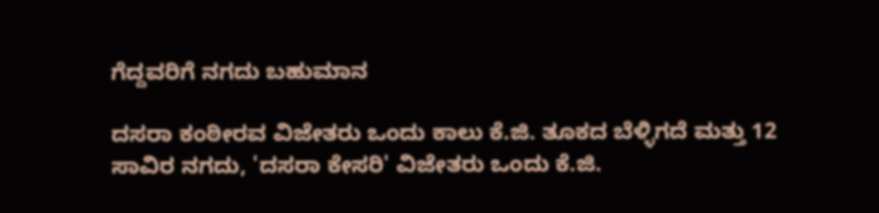ಗೆದ್ದವರಿಗೆ ನಗದು ಬಹುಮಾನ

ದಸರಾ ಕಂಠೀರವ ವಿಜೇತರು ಒಂದು ಕಾಲು ಕೆ.ಜಿ. ತೂಕದ ಬೆಳ್ಳಿಗದೆ ಮತ್ತು 12 ಸಾವಿರ ನಗದು, 'ದಸರಾ ಕೇಸರಿ' ವಿಜೇತರು ಒಂದು ಕೆ.ಜಿ.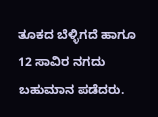ತೂಕದ ಬೆಳ್ಳಿಗದೆ ಹಾಗೂ 12 ಸಾವಿರ ನಗದು ಬಹುಮಾನ ಪಡೆದರು.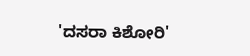'ದಸರಾ ಕಿಶೋರಿ'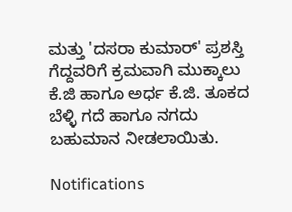ಮತ್ತು 'ದಸರಾ ಕುಮಾರ್' ಪ್ರಶಸ್ತಿ ಗೆದ್ದವರಿಗೆ ಕ್ರಮವಾಗಿ ಮುಕ್ಕಾಲು ಕೆ.ಜಿ ಹಾಗೂ ಅರ್ಧ ಕೆ.ಜಿ. ತೂಕದ ಬೆಳ್ಳಿ ಗದೆ ಹಾಗೂ ನಗದು ಬಹುಮಾನ ನೀಡಲಾಯಿತು.

Notifications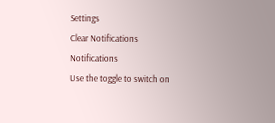Settings
Clear Notifications
Notifications
Use the toggle to switch on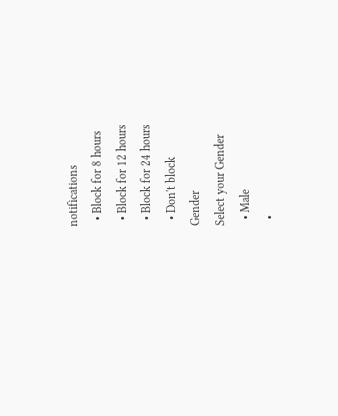notifications
  • Block for 8 hours
  • Block for 12 hours
  • Block for 24 hours
  • Don't block
Gender
Select your Gender
  • Male
  •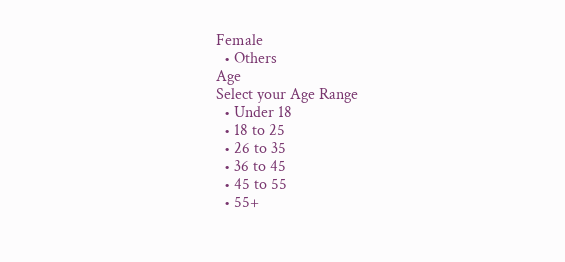Female
  • Others
Age
Select your Age Range
  • Under 18
  • 18 to 25
  • 26 to 35
  • 36 to 45
  • 45 to 55
  • 55+